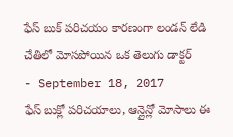ఫేస్ బుక్ పరిచయం కారణంగా లండన్ లేడి చేతిలో మోసపోయిన ఒక తెలుగు డాక్టర్
- September 18, 2017
ఫేస్ బుక్లో పరిచయాలు, ఆన్లైన్లో మోసాలు ఈ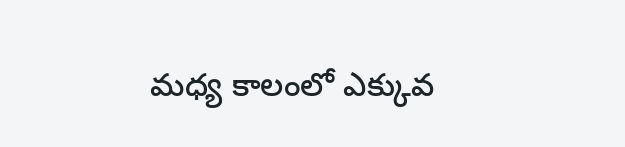మధ్య కాలంలో ఎక్కువ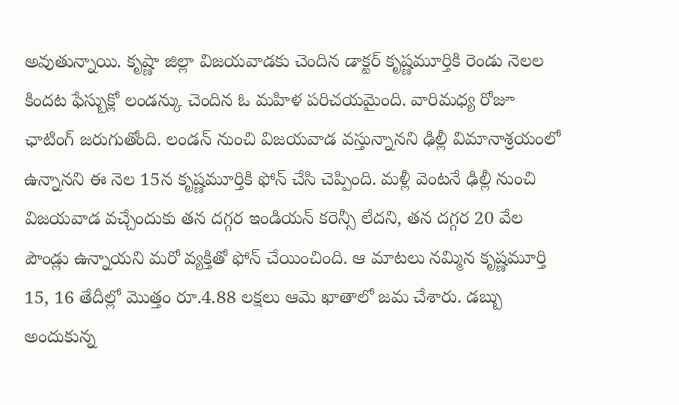అవుతున్నాయి. కృష్ణా జిల్లా విజయవాడకు చెందిన డాక్టర్ కృష్ణమూర్తికి రెండు నెలల కిందట ఫేస్బుక్లో లండన్కు చెందిన ఓ మహిళ పరిచయమైంది. వారిమధ్య రోజూ ఛాటింగ్ జరుగుతోంది. లండన్ నుంచి విజయవాడ వస్తున్నానని ఢిల్లీ విమానాశ్రయంలో ఉన్నానని ఈ నెల 15న కృష్ణమూర్తికి ఫోన్ చేసి చెప్పింది. మళ్లీ వెంటనే ఢిల్లీ నుంచి విజయవాడ వచ్చేందుకు తన దగ్గర ఇండియన్ కరెన్సీ లేదని, తన దగ్గర 20 వేల పౌండ్లు ఉన్నాయని మరో వ్యక్తితో ఫోన్ చేయించింది. ఆ మాటలు నమ్మిన కృష్ణమూర్తి 15, 16 తేదీల్లో మొత్తం రూ.4.88 లక్షలు ఆమె ఖాతాలో జమ చేశారు. డబ్బు అందుకున్న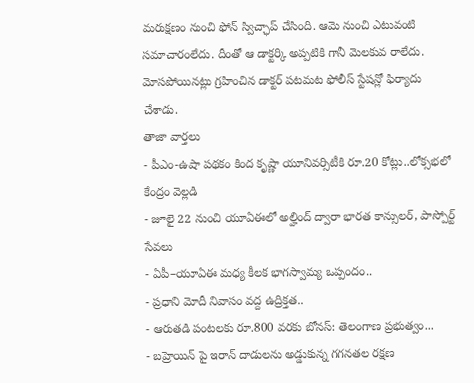మరుక్షణం నుంచి ఫోన్ స్విచ్ఛాప్ చేసింది. ఆమె నుంచి ఎటువంటి సమాచారంలేదు. దీంతో ఆ డాక్టర్కి అప్పటికి గానీ మెలకువ రాలేదు. మోసపోయినట్లు గ్రహించిన డాక్టర్ పటమట ఫోలీస్ స్టేషన్లో ఫిర్యాదు చేశాడు.
తాజా వార్తలు
- పీఎం-ఉషా పథకం కింద కృష్ణా యూనివర్సిటీకి రూ.20 కోట్లు..లోక్సభలో కేంద్రం వెల్లడి
- జూలై 22 నుంచి యూఏఈలో అల్హింద్ ద్వారా భారత కాన్సులర్, పాస్పోర్ట్ సేవలు
- ఏపీ–యూఏఈ మధ్య కీలక భాగస్వామ్య ఒప్పందం..
- ప్రధాని మోదీ నివాసం వద్ద ఉద్రిక్తత..
- ఆరుతడి పంటలకు రూ.800 వరకు బోనస్: తెలంగాణ ప్రభుత్వం...
- బహ్రెయిన్ పై ఇరాన్ దాడులను అడ్డుకున్న గగనతల రక్షణ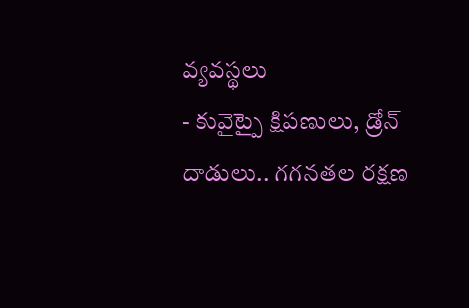వ్యవస్థలు
- కువైట్పై క్షిపణులు, డ్రోన్ దాడులు.. గగనతల రక్షణ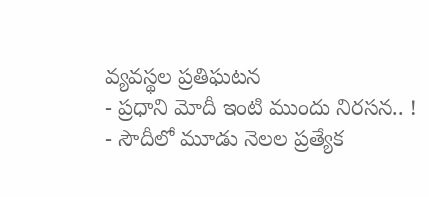వ్యవస్థల ప్రతిఘటన
- ప్రధాని మోదీ ఇంటి ముందు నిరసన.. !
- సౌదీలో మూడు నెలల ప్రత్యేక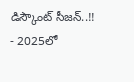డిస్కౌంట్ సీజన్..!!
- 2025లో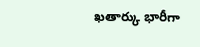ఖతార్కు భారీగా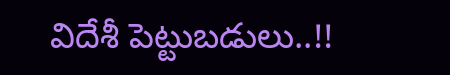విదేశీ పెట్టుబడులు..!!